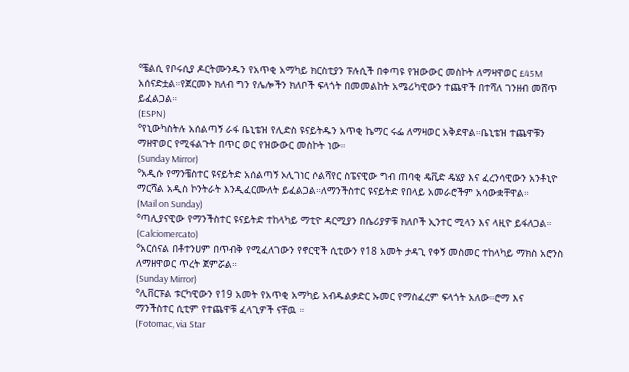°ቼልሲ የቦሩሲያ ዶርትሙንዱን የአጥቂ አማካይ ክርስቲያን ፑሉሲች በቀጣዩ የዝውውር መስኮት ለማዛዋወር £45M አሰናድቷል።የጀርመኑ ክለብ ግን የሌሎችን ክለቦች ፍላጎት በመመልከት አሜሪካዊውን ተጨዋች በተሻለ ገንዘብ መሸጥ ይፈልጋል።
(ESPN)
°የኒውካስትሉ አሰልጣኝ ራፋ ቤኒቴዝ የሊድስ ዩናይትዱን አጥቂ ኬማር ሩፌ ለማዛወር አቅደዋል።ቤኒቴዝ ተጨዋቹን ማዘዋወር የሚፋልጉት በጥር ወር የዝውውር መስኮት ነው።
(Sunday Mirror)
°አዲሱ የማንቼስተር ዩናይትድ አሰልጣኝ ኦሊገነር ሶልሻየር ስፔናዊው ግብ ጠባቂ ዴቪድ ዴሄያ እና ፈረንሳዊውን አንቶኒዮ ማርሻል አዲስ ኮንትራት እንዲፈርሙለት ይፈልጋል።ለማንችስተር ዩናይትድ የበላይ አመራሮችም አሳውቋቸዋል።
(Mail on Sunday)
°ጣሊያናዊው የማንችስተር ዩናይትድ ተከላካይ ማቲዮ ዳርሚያን በሴሪያዎቹ ክለቦች ኢንተር ሚላን እና ላዚዮ ይፋለጋል።
(Calciomercato)
°አርሰናል በቶተንሀም በጥብቅ የሚፈለገውን የኖርዊች ሲቲውን የ18 አመት ታዳጊ የቀኝ መስመር ተከላካይ ማክስ አሮንስ ለማዘዋወር ጥረት ጀምሯል።
(Sunday Mirror)
°ሊቨርፑል ቱርካዊውን የ19 አመት የአጥቂ አማካይ አብዱልቃድር ኡመር የማስፈረም ፍላጎት አለው።ሮማ እና ማንችስተር ሲቲም የተጨዋቹ ፈላጊዎች ናቸዉ ።
(Fotomac, via Star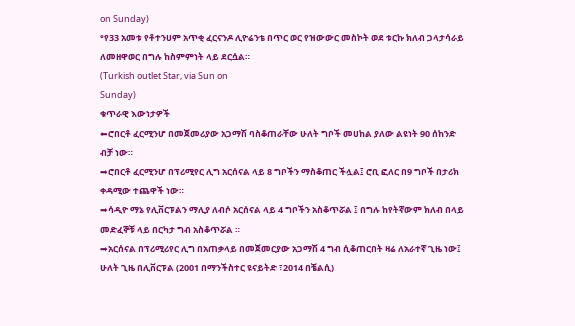on Sunday)
°የ33 አመቱ የቶተንሀም አጥቂ ፈርናንዶ ሊዮሬንቴ በጥር ወር የዝውውር መስኮት ወደ ቱርኩ ክለብ ጋላታሳራይ ለመዘዋወር በግሉ ከስምምነት ላይ ደርሷል።
(Turkish outlet Star, via Sun on
Sunday)
ቁጥራዊ እውነታዎች
⬅ሮበርቶ ፈርሚንሆ በመጀመሪያው አጋማሽ ባስቆጠራቸው ሁለት ግቦች መሀከል ያለው ልዩነት 90 ሰከንድ ብቻ ነው።
➡ሮበርቶ ፈርሚንሆ በፕሪሚየር ሊግ አርሰናል ላይ 8 ግቦችን ማስቆጠር ችሏል፤ ሮቢ ፎለር በ9 ግቦች በታሪክ ቀዳሚው ተጨዋች ነው።
➡ሳዲዮ ማኔ የሊቨርፑልን ማሊያ ለብሶ አርሰናል ላይ 4 ግቦችን አስቆጥሯል ፤ በግሉ ከየትኛውም ክለብ በላይ መድፈኞቹ ላይ በርካታ ግብ አስቆጥሯል ።
➡አርሰናል በፕሪሚሪየር ሊግ በአጠቃላይ በመጀመርያው አጋማሽ 4 ግብ ሲቆጠርበት ዛሬ ለአራተኛ ጊዜ ነው፤ ሁለት ጊዜ በሊቨርፑል (2001 በማንችስተር ዩናይትድ ፣2014 በቼልሲ)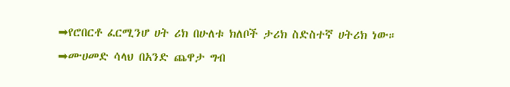➡የሮበርቶ ፈርሚንሆ ሀት ሪክ በሁለቱ ክለቦች ታሪክ ስድስተኛ ሀትሪክ ነው።
➡ሙሀመድ ሳላህ በአንድ ጨዋታ ግብ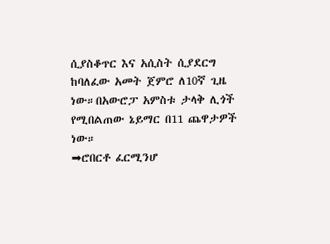ሲያስቆጥር እና አሲስት ሲያደርግ ከባለፈው አመት ጀምሮ ለ10ኛ ጊዜ ነው።በአውሮፓ አምስቱ ታላቅ ሊጎች የሚበልጠው ኔይማር በ11 ጨዋታዎች ነው።
➡ሮበርቶ ፈርሚንሆ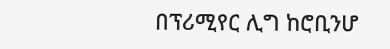በፕሪሚየር ሊግ ከሮቢንሆ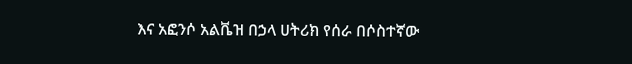እና አፎንሶ አልቬዝ በኃላ ሀትሪክ የሰራ በሶስተኛው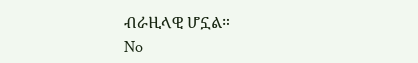ብራዚላዊ ሆኗል።
No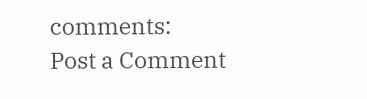comments:
Post a Comment